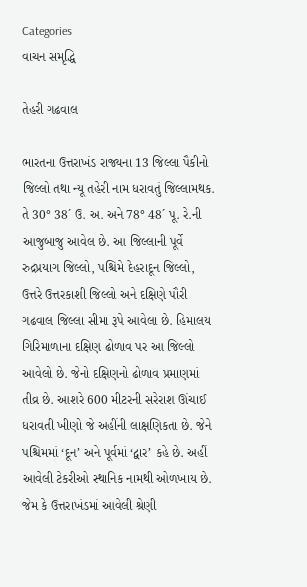Categories
વાચન સમૃદ્ધિ

તેહરી ગઢવાલ

ભારતના ઉત્તરાખંડ રાજ્યના 13 જિલ્લા પૈકીનો જિલ્લો તથા ન્યૂ તહેરી નામ ધરાવતું જિલ્લામથક. તે 30° 38´ ઉ. અ. અને 78° 48´ પૂ. રે.ની  આજુબાજુ આવેલ છે. આ જિલ્લાની પૂર્વે રુદ્રપ્રયાગ જિલ્લો, પશ્ચિમે દેહરાદૂન જિલ્લો, ઉત્તરે ઉત્તરકાશી જિલ્લો અને દક્ષિણે પૌરી ગઢવાલ જિલ્લા સીમા રૂપે આવેલા છે. હિમાલય ગિરિમાળાના દક્ષિણ ઢોળાવ પર આ જિલ્લો આવેલો છે. જેનો દક્ષિણનો ઢોળાવ પ્રમાણમાં તીવ્ર છે. આશરે 600 મીટરની સરેરાશ ઊંચાઈ ધરાવતી ખીણો જે અહીંની લાક્ષણિકતા છે. જેને પશ્ચિમમાં ‘દૂન’ અને પૂર્વમાં ‘દ્વાર’ કહે છે. અહીં આવેલી ટેકરીઓ સ્થાનિક નામથી ઓળખાય છે. જેમ કે ઉત્તરાખંડમાં આવેલી શ્રેણી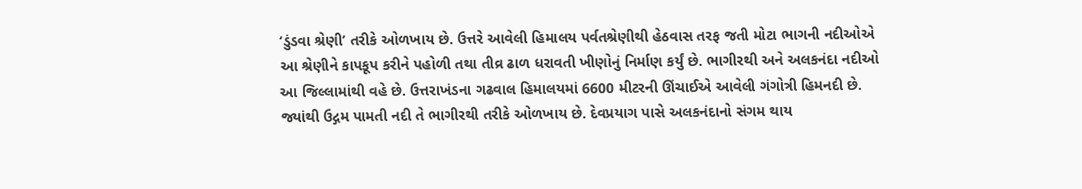‘ડુંડવા શ્રેણી’ તરીકે ઓળખાય છે. ઉત્તરે આવેલી હિમાલય પર્વતશ્રેણીથી હેઠવાસ તરફ જતી મોટા ભાગની નદીઓએ આ શ્રેણીને કાપકૂપ કરીને પહોળી તથા તીવ્ર ઢાળ ધરાવતી ખીણોનું નિર્માણ કર્યું છે. ભાગીરથી અને અલકનંદા નદીઓ આ જિલ્લામાંથી વહે છે. ઉત્તરાખંડના ગઢવાલ હિમાલયમાં 6600 મીટરની ઊંચાઈએ આવેલી ગંગોત્રી હિમનદી છે. જ્યાંથી ઉદ્ગમ પામતી નદી તે ભાગીરથી તરીકે ઓળખાય છે. દેવપ્રયાગ પાસે અલકનંદાનો સંગમ થાય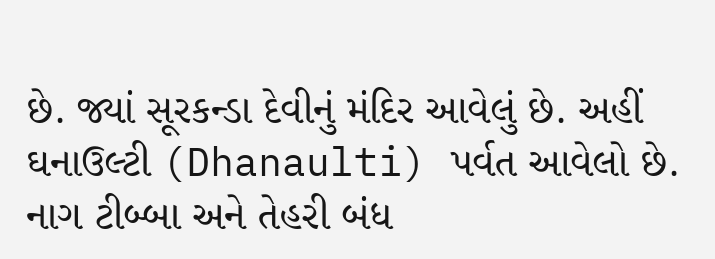છે. જ્યાં સૂરકન્ડા દેવીનું મંદિર આવેલું છે. અહીં ઘનાઉલ્ટી (Dhanaulti) પર્વત આવેલો છે. નાગ ટીબ્બા અને તેહરી બંધ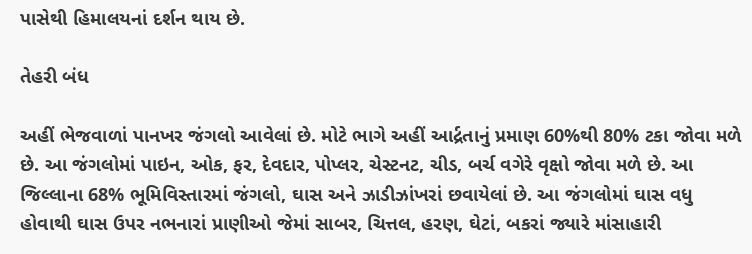પાસેથી હિમાલયનાં દર્શન થાય છે.

તેહરી બંધ

અહીં ભેજવાળાં પાનખર જંગલો આવેલાં છે. મોટે ભાગે અહીં આર્દ્રતાનું પ્રમાણ 60%થી 80% ટકા જોવા મળે છે. આ જંગલોમાં પાઇન, ઓક, ફર, દેવદાર, પોપ્લર, ચેસ્ટનટ, ચીડ, બર્ચ વગેરે વૃક્ષો જોવા મળે છે. આ જિલ્લાના 68% ભૂમિવિસ્તારમાં જંગલો, ઘાસ અને ઝાડીઝાંખરાં છવાયેલાં છે. આ જંગલોમાં ઘાસ વધુ હોવાથી ઘાસ ઉપર નભનારાં પ્રાણીઓ જેમાં સાબર, ચિત્તલ, હરણ, ઘેટાં, બકરાં જ્યારે માંસાહારી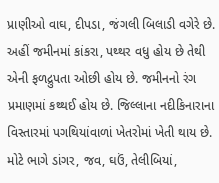પ્રાણીઓ વાઘ, દીપડા, જંગલી બિલાડી વગેરે છે. અહીં જમીનમાં કાંકરા, પથ્થર વધુ હોય છે તેથી એની ફળદ્રુપતા ઓછી હોય છે. જમીનનો રંગ પ્રમાણમાં કથ્થઈ હોય છે. જિલ્લાના નદીકિનારાના વિસ્તારમાં પગથિયાંવાળાં ખેતરોમાં ખેતી થાય છે. મોટે ભાગે ડાંગર, જવ, ઘઉં, તેલીબિયાં,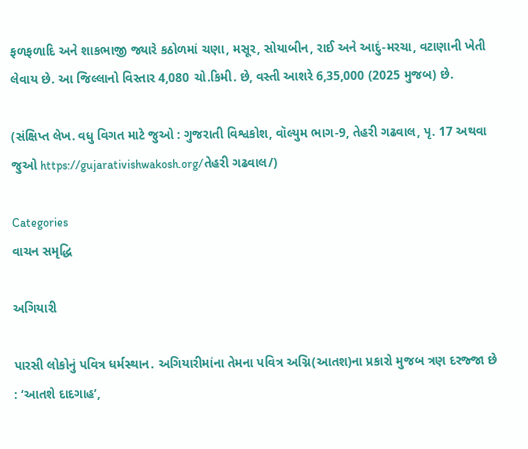ફળફળાદિ અને શાકભાજી જ્યારે કઠોળમાં ચણા, મસૂર, સોયાબીન, રાઈ અને આદું-મરચા, વટાણાની ખેતી લેવાય છે. આ જિલ્લાનો વિસ્તાર 4,080 ચો.કિમી. છે, વસ્તી આશરે 6,35,000 (2025 મુજબ) છે.

(સંક્ષિપ્ત લેખ. વધુ વિગત માટે જુઓ : ગુજરાતી વિશ્વકોશ, વૉલ્યુમ ભાગ-9, તેહરી ગઢવાલ, પૃ. 17 અથવા જુઓ https://gujarativishwakosh.org/તેહરી ગઢવાલ/)

Categories
વાચન સમૃદ્ધિ

અગિયારી

પારસી લોકોનું પવિત્ર ધર્મસ્થાન. અગિયારીમાંના તેમના પવિત્ર અગ્નિ(આતશ)ના પ્રકારો મુજબ ત્રણ દરજ્જા છે : ‘આતશે દાદગાહ’,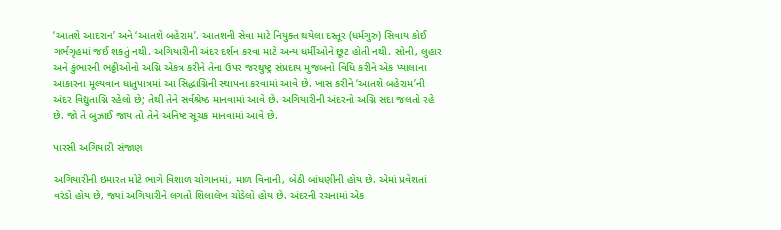‘આતશે આદરાન’ અને ‘આતશે બહેરામ’. આતશની સેવા માટે નિયુક્ત થયેલા દસ્તૂર (ધર્મગુરુ) સિવાય કોઈ ગર્ભગૃહમાં જઈ શકતું નથી. અગિયારીની અંદર દર્શન કરવા માટે અન્ય ધર્મીઓને છૂટ હોતી નથી. સોની, લુહાર અને કુંભારની ભઠ્ઠીઓનો અગ્નિ એકત્ર કરીને તેના ઉપર જરથુષ્ટ્ર સંપ્રદાય મુજબનો વિધિ કરીને એક પ્યાલાના આકારના મૂલ્યવાન ધાતુપાત્રમાં આ સિદ્ધાગ્નિની સ્થાપના કરવામાં આવે છે. ખાસ કરીને ‘આતશે બહેરામ’ની અંદર વિદ્યુતાગ્નિ રહેલો છે; તેથી તેને સર્વશ્રેષ્ઠ માનવામાં આવે છે. અગિયારીની અંદરનો અગ્નિ સદા જલતો રહે છે. જો તે બુઝાઈ જાય તો તેને અનિષ્ટ સૂચક માનવામાં આવે છે.

પારસી અગિયારી સંજાણ

અગિયારીની ઇમારત મોટે ભાગે વિશાળ ચોગાનમાં, માળ વિનાની, બેઠી બાંધણીની હોય છે. એમાં પ્રવેશતાં વરંડો હોય છે, જ્યાં અગિયારીને લગતો શિલાલેખ ચોડેલો હોય છે. અંદરની રચનામાં એક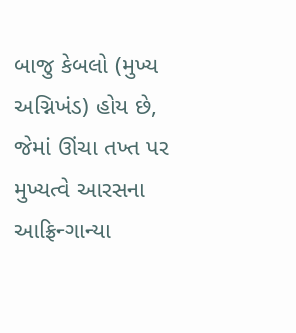બાજુ કેબલો (મુખ્ય અગ્નિખંડ) હોય છે, જેમાં ઊંચા તખ્ત પર મુખ્યત્વે આરસના આફ્રિન્ગાન્યા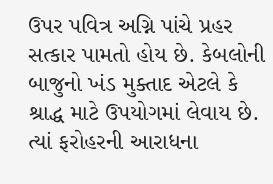ઉપર પવિત્ર અગ્નિ પાંચે પ્રહર સત્કાર પામતો હોય છે. કેબલોની બાજુનો ખંડ મુક્તાદ એટલે કે શ્રાદ્ધ માટે ઉપયોગમાં લેવાય છે. ત્યાં ફરોહરની આરાધના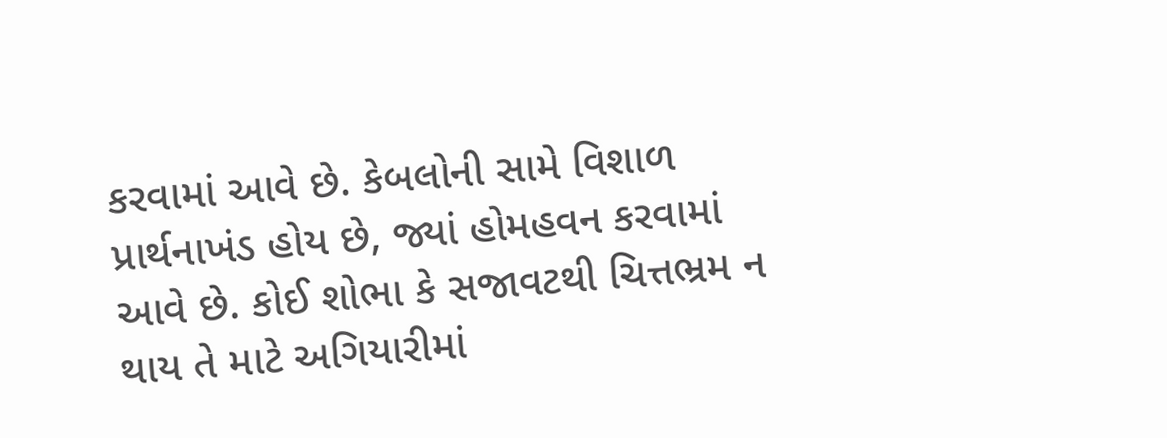કરવામાં આવે છે. કેબલોની સામે વિશાળ પ્રાર્થનાખંડ હોય છે, જ્યાં હોમહવન કરવામાં આવે છે. કોઈ શોભા કે સજાવટથી ચિત્તભ્રમ ન થાય તે માટે અગિયારીમાં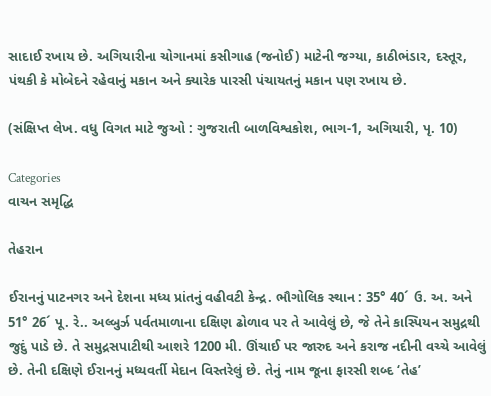સાદાઈ રખાય છે. અગિયારીના ચોગાનમાં કસીગાહ (જનોઈ) માટેની જગ્યા, કાઠીભંડાર, દસ્તૂર, પંથકી કે મોબેદને રહેવાનું મકાન અને ક્યારેક પારસી પંચાયતનું મકાન પણ રખાય છે.

(સંક્ષિપ્ત લેખ. વધુ વિગત માટે જુઓ : ગુજરાતી બાળવિશ્વકોશ, ભાગ-1, અગિયારી, પૃ. 10)

Categories
વાચન સમૃદ્ધિ

તેહરાન

ઈરાનનું પાટનગર અને દેશના મધ્ય પ્રાંતનું વહીવટી કેન્દ્ર. ભૌગોલિક સ્થાન : 35° 40´ ઉ. અ. અને 51° 26´ પૂ. રે.. અલ્બુર્ઝ પર્વતમાળાના દક્ષિણ ઢોળાવ પર તે આવેલું છે, જે તેને કાસ્પિયન સમુદ્રથી જુદું પાડે છે. તે સમુદ્રસપાટીથી આશરે 1200 મી. ઊંચાઈ પર જારુદ અને કરાજ નદીની વચ્ચે આવેલું છે. તેની દક્ષિણે ઈરાનનું મધ્યવર્તી મેદાન વિસ્તરેલું છે. તેનું નામ જૂના ફારસી શબ્દ ‘તેહ’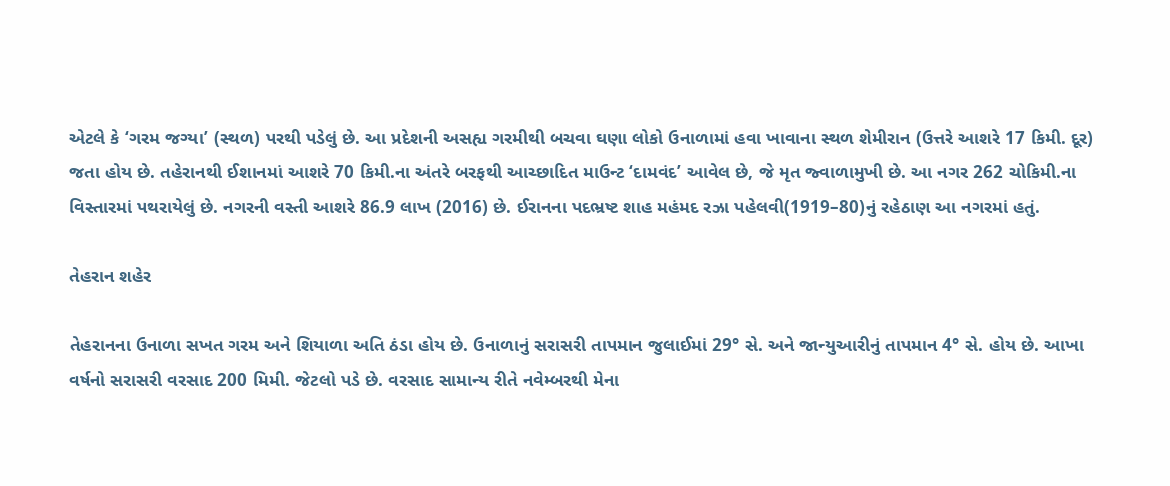એટલે કે ‘ગરમ જગ્યા’ (સ્થળ) પરથી પડેલું છે. આ પ્રદેશની અસહ્ય ગરમીથી બચવા ઘણા લોકો ઉનાળામાં હવા ખાવાના સ્થળ શેમીરાન (ઉત્તરે આશરે 17 કિમી. દૂર) જતા હોય છે. તહેરાનથી ઈશાનમાં આશરે 70 કિમી.ના અંતરે બરફથી આચ્છાદિત માઉન્ટ ‘દામવંદ’ આવેલ છે, જે મૃત જ્વાળામુખી છે. આ નગર 262 ચોકિમી.ના વિસ્તારમાં પથરાયેલું છે. નગરની વસ્તી આશરે 86.9 લાખ (2016) છે. ઈરાનના પદભ્રષ્ટ શાહ મહંમદ રઝા પહેલવી(1919–80)નું રહેઠાણ આ નગરમાં હતું.

તેહરાન શહેર

તેહરાનના ઉનાળા સખત ગરમ અને શિયાળા અતિ ઠંડા હોય છે. ઉનાળાનું સરાસરી તાપમાન જુલાઈમાં 29° સે. અને જાન્યુઆરીનું તાપમાન 4° સે. હોય છે. આખા વર્ષનો સરાસરી વરસાદ 200 મિમી. જેટલો પડે છે. વરસાદ સામાન્ય રીતે નવેમ્બરથી મેના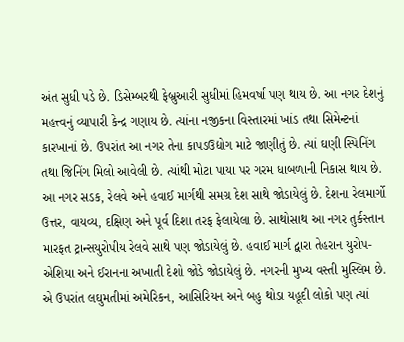અંત સુધી પડે છે. ડિસેમ્બરથી ફેબ્રુઆરી સુધીમાં હિમવર્ષા પણ થાય છે. આ નગર દેશનું મહત્ત્વનું વ્યાપારી કેન્દ્ર ગણાય છે. ત્યાંના નજીકના વિસ્તારમાં ખાંડ તથા સિમેન્ટનાં કારખાનાં છે. ઉપરાંત આ નગર તેના કાપડઉદ્યોગ માટે જાણીતું છે. ત્યાં ઘણી સ્પિનિંગ તથા જિનિંગ મિલો આવેલી છે. ત્યાંથી મોટા પાયા પર ગરમ ધાબળાની નિકાસ થાય છે. આ નગર સડક, રેલવે અને હવાઈ માર્ગથી સમગ્ર દેશ સાથે જોડાયેલું છે. દેશના રેલમાર્ગો ઉત્તર, વાયવ્ય, દક્ષિણ અને પૂર્વ દિશા તરફ ફેલાયેલા છે. સાથોસાથ આ નગર તુર્કસ્તાન મારફત ટ્રાન્સયુરોપીય રેલવે સાથે પણ જોડાયેલું છે. હવાઈ માર્ગ દ્વારા તેહરાન યુરોપ-એશિયા અને ઈરાનના અખાતી દેશો જોડે જોડાયેલું છે. નગરની મુખ્ય વસ્તી મુસ્લિમ છે. એ ઉપરાંત લઘુમતીમાં અમેરિકન, આસિરિયન અને બહુ થોડા યહૂદી લોકો પણ ત્યાં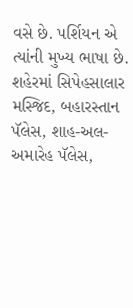વસે છે. પર્શિયન એ ત્યાંની મુખ્ય ભાષા છે. શહેરમાં સિપેહસાલાર મસ્જિદ, બહારસ્તાન પૅલેસ, શાહ-અલ-અમારેહ પૅલેસ,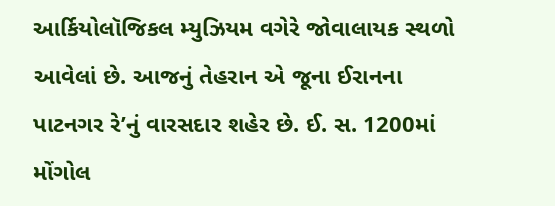આર્કિયોલૉજિકલ મ્યુઝિયમ વગેરે જોવાલાયક સ્થળો આવેલાં છે. આજનું તેહરાન એ જૂના ઈરાનના પાટનગર રે’નું વારસદાર શહેર છે. ઈ. સ. 1200માં મોંગોલ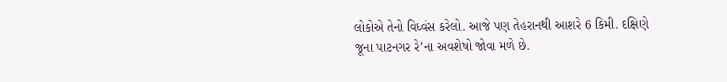લોકોએ તેનો વિધ્વંસ કરેલો. આજે પણ તેહરાનથી આશરે 6 કિમી. દક્ષિણે જૂના પાટનગર રે’ના અવશેષો જોવા મળે છે.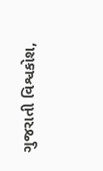ગુજરાતી વિશ્વકોશ,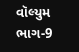વૉલ્યુમ ભાગ-9